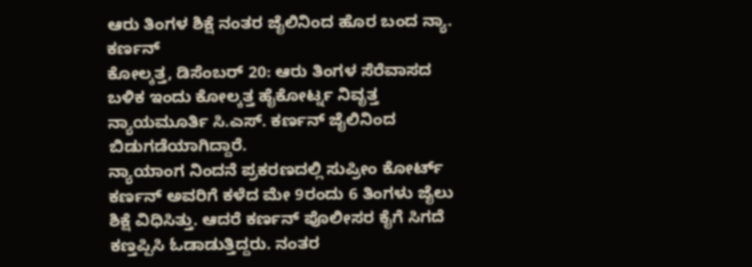ಆರು ತಿಂಗಳ ಶಿಕ್ಷೆ ನಂತರ ಜೈಲಿನಿಂದ ಹೊರ ಬಂದ ನ್ಯಾ. ಕರ್ಣನ್
ಕೋಲ್ಕತ್ತ, ಡಿಸೆಂಬರ್ 20: ಆರು ತಿಂಗಳ ಸೆರೆವಾಸದ ಬಳಿಕ ಇಂದು ಕೋಲ್ಕತ್ತ ಹೈಕೋರ್ಟ್ನ ನಿವೃತ್ತ ನ್ಯಾಯಮೂರ್ತಿ ಸಿ.ಎಸ್. ಕರ್ಣನ್ ಜೈಲಿನಿಂದ ಬಿಡುಗಡೆಯಾಗಿದ್ದಾರೆ.
ನ್ಯಾಯಾಂಗ ನಿಂದನೆ ಪ್ರಕರಣದಲ್ಲಿ ಸುಪ್ರೀಂ ಕೋರ್ಟ್ ಕರ್ಣನ್ ಅವರಿಗೆ ಕಳೆದ ಮೇ 9ರಂದು 6 ತಿಂಗಳು ಜೈಲು ಶಿಕ್ಷೆ ವಿಧಿಸಿತ್ತು. ಆದರೆ ಕರ್ಣನ್ ಪೊಲೀಸರ ಕೈಗೆ ಸಿಗದೆ ಕಣ್ತಪ್ಪಿಸಿ ಓಡಾಡುತ್ತಿದ್ದರು. ನಂತರ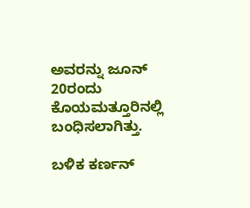ಅವರನ್ನು ಜೂನ್ 20ರಂದು ಕೊಯಮತ್ತೂರಿನಲ್ಲಿ ಬಂಧಿಸಲಾಗಿತ್ತು.

ಬಳಿಕ ಕರ್ಣನ್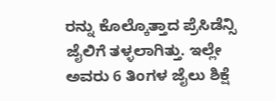ರನ್ನು ಕೊಲ್ಕೊತ್ತಾದ ಪ್ರೆಸಿಡೆನ್ಸಿ ಜೈಲಿಗೆ ತಳ್ಳಲಾಗಿತ್ತು. ಇಲ್ಲೇ ಅವರು 6 ತಿಂಗಳ ಜೈಲು ಶಿಕ್ಷೆ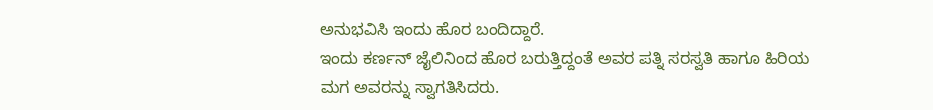ಅನುಭವಿಸಿ ಇಂದು ಹೊರ ಬಂದಿದ್ದಾರೆ.
ಇಂದು ಕರ್ಣನ್ ಜೈಲಿನಿಂದ ಹೊರ ಬರುತ್ತಿದ್ದಂತೆ ಅವರ ಪತ್ನಿ ಸರಸ್ವತಿ ಹಾಗೂ ಹಿರಿಯ ಮಗ ಅವರನ್ನು ಸ್ವಾಗತಿಸಿದರು.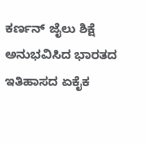ಕರ್ಣನ್ ಜೈಲು ಶಿಕ್ಷೆ ಅನುಭವಿಸಿದ ಭಾರತದ ಇತಿಹಾಸದ ಏಕೈಕ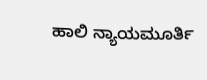ಹಾಲಿ ನ್ಯಾಯಮೂರ್ತಿ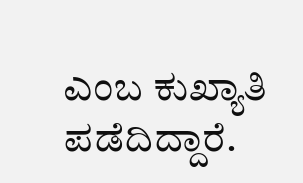ಎಂಬ ಕುಖ್ಯಾತಿ ಪಡೆದಿದ್ದಾರೆ.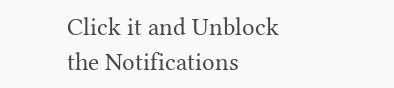Click it and Unblock the Notifications